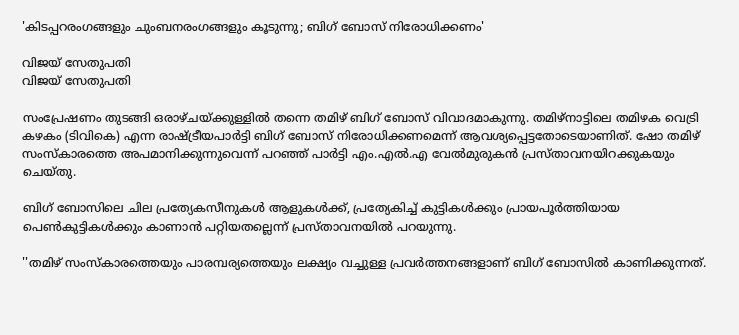'കിടപ്പറരംഗങ്ങളും ചുംബനരംഗങ്ങളും കൂടുന്നു; ബിഗ് ബോസ് നിരോധിക്കണം'

വിജയ് സേതുപതി
വിജയ് സേതുപതി

സംപ്രേഷണം തുടങ്ങി ഒരാഴ്ചയ്ക്കുള്ളിൽ തന്നെ തമിഴ് ബിഗ് ബോസ് വിവാദമാകുന്നു. തമിഴ്‌നാട്ടിലെ തമിഴക വെട്രി കഴകം (ടിവികെ) എന്ന രാഷ്ട്രീയപാർട്ടി ബിഗ് ബോസ് നിരോധിക്കണമെന്ന് ആവശ്യപ്പെട്ടതോടെയാണിത്. ഷോ തമിഴ് സംസ്‌കാരത്തെ അപമാനിക്കുന്നുവെന്ന് പറഞ്ഞ് പാർട്ടി എം.എൽ.എ വേൽമുരുകൻ പ്രസ്താവനയിറക്കുകയും ചെയ്തു.

ബിഗ് ബോസിലെ ചില പ്രത്യേകസീനുകൾ ആളുകൾക്ക്, പ്രത്യേകിച്ച് കുട്ടികൾക്കും പ്രായപൂർത്തിയായ പെൺകുട്ടികൾക്കും കാണാൻ പറ്റിയതല്ലെന്ന് പ്രസ്താവനയിൽ പറയുന്നു.

''തമിഴ് സംസ്‌കാരത്തെയും പാരമ്പര്യത്തെയും ലക്ഷ്യം വച്ചുള്ള പ്രവർത്തനങ്ങളാണ് ബിഗ് ബോസിൽ കാണിക്കുന്നത്.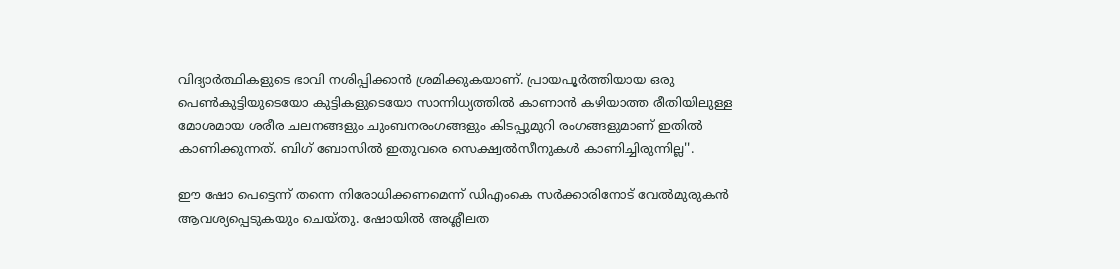വിദ്യാർത്ഥികളുടെ ഭാവി നശിപ്പിക്കാൻ ശ്രമിക്കുകയാണ്. പ്രായപൂർത്തിയായ ഒരു പെൺകുട്ടിയുടെയോ കുട്ടികളുടെയോ സാന്നിധ്യത്തിൽ കാണാൻ കഴിയാത്ത രീതിയിലുള്ള മോശമായ ശരീര ചലനങ്ങളും ചുംബനരംഗങ്ങളും കിടപ്പുമുറി രംഗങ്ങളുമാണ് ഇതിൽ കാണിക്കുന്നത്. ബിഗ് ബോസിൽ ഇതുവരെ സെക്ഷ്വൽസീനുകൾ കാണിച്ചിരുന്നില്ല''.

ഈ ഷോ പെട്ടെന്ന് തന്നെ നിരോധിക്കണമെന്ന് ഡിഎംകെ സർക്കാരിനോട് വേൽമുരുകൻ ആവശ്യപ്പെടുകയും ചെയ്തു. ഷോയിൽ അശ്ലീലത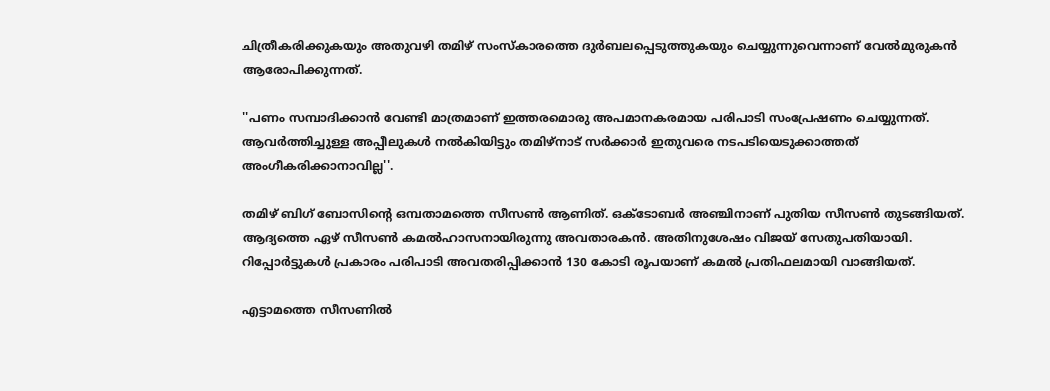ചിത്രീകരിക്കുകയും അതുവഴി തമിഴ് സംസ്‌കാരത്തെ ദുർബലപ്പെടുത്തുകയും ചെയ്യുന്നുവെന്നാണ് വേൽമുരുകൻ ആരോപിക്കുന്നത്.

''പണം സമ്പാദിക്കാൻ വേണ്ടി മാത്രമാണ് ഇത്തരമൊരു അപമാനകരമായ പരിപാടി സംപ്രേഷണം ചെയ്യുന്നത്. ആവർത്തിച്ചുള്ള അപ്പീലുകൾ നൽകിയിട്ടും തമിഴ്നാട് സർക്കാർ ഇതുവരെ നടപടിയെടുക്കാത്തത് അംഗീകരിക്കാനാവില്ല''.

തമിഴ് ബിഗ് ബോസിന്റെ ഒമ്പതാമത്തെ സീസൺ ആണിത്. ഒക്ടോബർ അഞ്ചിനാണ് പുതിയ സീസൺ തുടങ്ങിയത്. ആദ്യത്തെ ഏഴ് സീസൺ കമൽഹാസനായിരുന്നു അവതാരകൻ. അതിനുശേഷം വിജയ് സേതുപതിയായി. റിപ്പോർട്ടുകൾ പ്രകാരം പരിപാടി അവതരിപ്പിക്കാൻ 130 കോടി രൂപയാണ് കമൽ പ്രതിഫലമായി വാങ്ങിയത്.

എട്ടാമത്തെ സീസണിൽ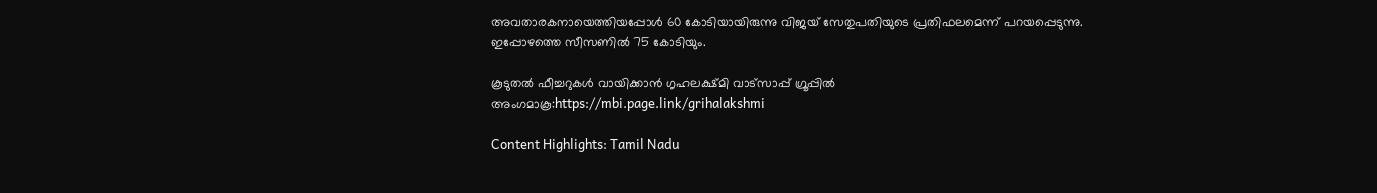അവതാരകനായെത്തിയപ്പോൾ 60 കോടിയായിരുന്നു വിജയ് സേതുപതിയുടെ പ്രതിഫലമെന്ന് പറയപ്പെടുന്നു. ഇപ്പോഴത്തെ സീസണിൽ 75 കോടിയും.

കൂടുതല്‍ ഫീച്ചറുകള്‍ വായിക്കാന്‍ ഗൃഹലക്ഷ്മി വാട്സാപ്പ് ഗ്രൂപ്പില്‍ അംഗമാകൂ:https://mbi.page.link/grihalakshmi

Content Highlights: Tamil Nadu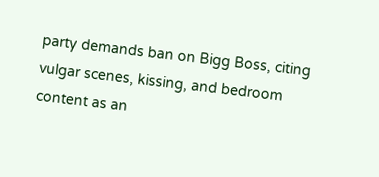party demands ban on Bigg Boss, citing vulgar scenes, kissing, and bedroom content as an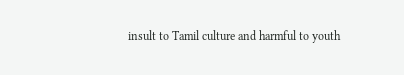insult to Tamil culture and harmful to youth